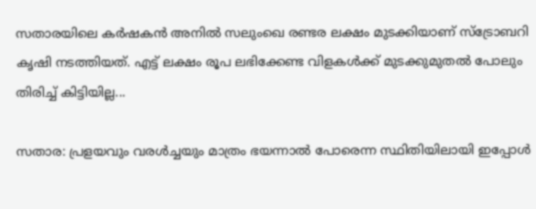സതാരയിലെ കര്‍ഷകന്‍ അനില്‍ സലുംഖെ രണ്ടര ലക്ഷം മുടക്കിയാണ് സ്‌ട്രോബറി കൃഷി നടത്തിയത്. എട്ട് ലക്ഷം രൂപ ലഭിക്കേണ്ട വിളകള്‍ക്ക് മുടക്കുമുതല്‍ പോലും തിരിച്ച് കിട്ടിയില്ല...

സതാര: പ്രളയവും വരള്‍ച്ചയും മാത്രം ഭയന്നാല്‍ പോരെന്ന സ്ഥിതിയിലായി ഇപ്പോള്‍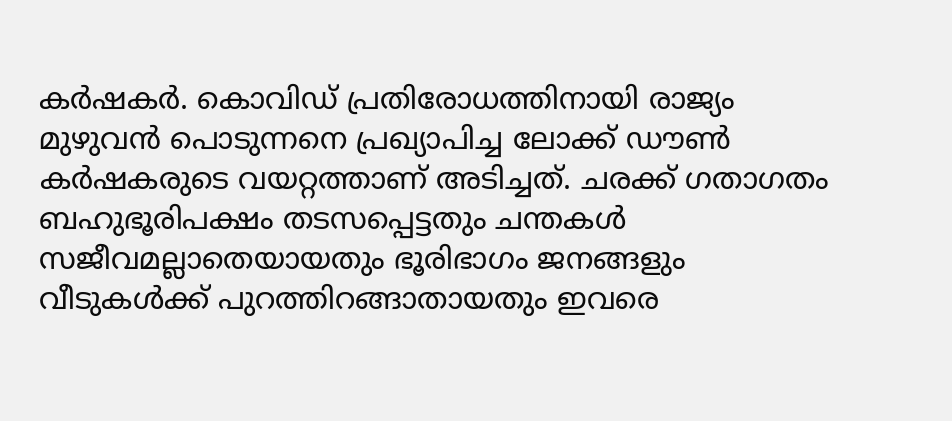കര്‍ഷകര്‍. കൊവിഡ് പ്രതിരോധത്തിനായി രാജ്യം മുഴുവന്‍ പൊടുന്നനെ പ്രഖ്യാപിച്ച ലോക്ക് ഡൗണ്‍ കര്‍ഷകരുടെ വയറ്റത്താണ് അടിച്ചത്‌. ചരക്ക് ഗതാഗതം ബഹുഭൂരിപക്ഷം തടസപ്പെട്ടതും ചന്തകള്‍ സജീവമല്ലാതെയായതും ഭൂരിഭാഗം ജനങ്ങളും വീടുകള്‍ക്ക് പുറത്തിറങ്ങാതായതും ഇവരെ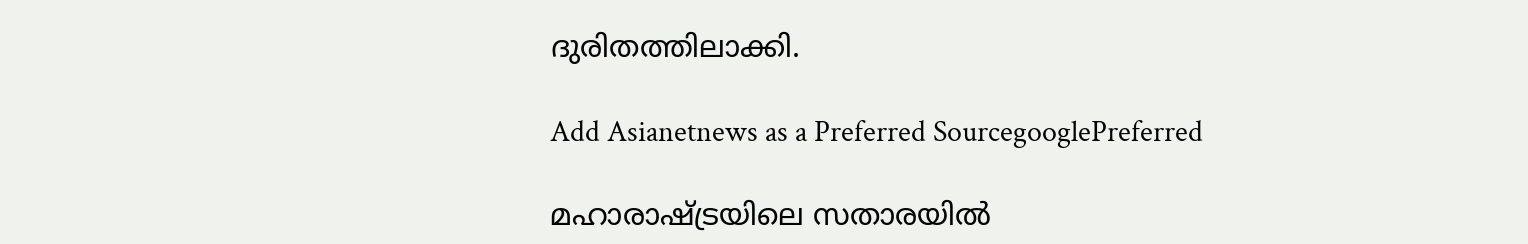ദുരിതത്തിലാക്കി.

Add Asianetnews as a Preferred SourcegooglePreferred

മഹാരാഷ്ട്രയിലെ സതാരയില്‍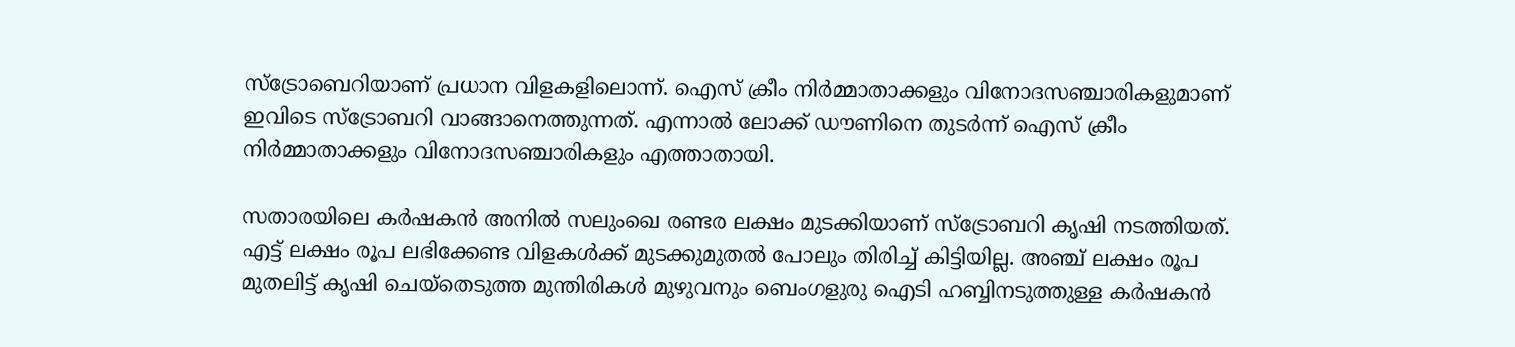സ്‌ട്രോബെറിയാണ് പ്രധാന വിളകളിലൊന്ന്. ഐസ് ക്രീം നിര്‍മ്മാതാക്കളും വിനോദസഞ്ചാരികളുമാണ് ഇവിടെ സ്‌ട്രോബറി വാങ്ങാനെത്തുന്നത്. എന്നാല്‍ ലോക്ക് ഡൗണിനെ തുടര്‍ന്ന് ഐസ് ക്രീം നിര്‍മ്മാതാക്കളും വിനോദസഞ്ചാരികളും എത്താതായി.

സതാരയിലെ കര്‍ഷകന്‍ അനില്‍ സലുംഖെ രണ്ടര ലക്ഷം മുടക്കിയാണ് സ്‌ട്രോബറി കൃഷി നടത്തിയത്. എട്ട് ലക്ഷം രൂപ ലഭിക്കേണ്ട വിളകള്‍ക്ക് മുടക്കുമുതല്‍ പോലും തിരിച്ച് കിട്ടിയില്ല. അഞ്ച് ലക്ഷം രൂപ മുതലിട്ട് കൃഷി ചെയ്‌തെടുത്ത മുന്തിരികള്‍ മുഴുവനും ബെംഗളുരു ഐടി ഹബ്ബിനടുത്തുള്ള കര്‍ഷകന്‍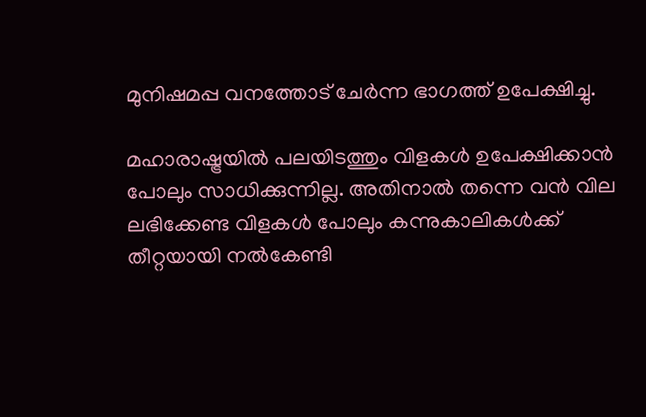മുനിഷമപ്പ വനത്തോട് ചേര്‍ന്ന ഭാഗത്ത് ഉപേക്ഷിച്ചു.

മഹാരാഷ്ട്രയില്‍ പലയിടത്തും വിളകള്‍ ഉപേക്ഷിക്കാന്‍ പോലും സാധിക്കുന്നില്ല. അതിനാല്‍ തന്നെ വന്‍ വില ലഭിക്കേണ്ട വിളകള്‍ പോലും കന്നുകാലികള്‍ക്ക് തീറ്റയായി നല്‍കേണ്ടി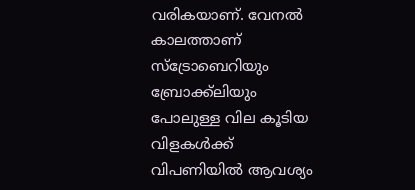വരികയാണ്. വേനല്‍ കാലത്താണ് സ്‌ട്രോബെറിയും ബ്രോക്ക്‌ലിയും പോലുള്ള വില കൂടിയ വിളകള്‍ക്ക് വിപണിയില്‍ ആവശ്യം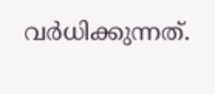വര്‍ധിക്കുന്നത്.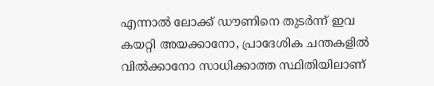എന്നാല്‍ ലോക്ക് ഡൗണിനെ തുടര്‍ന്ന് ഇവ കയറ്റി അയക്കാനോ, പ്രാദേശിക ചന്തകളില്‍ വില്‍ക്കാനോ സാധിക്കാത്ത സ്ഥിതിയിലാണ്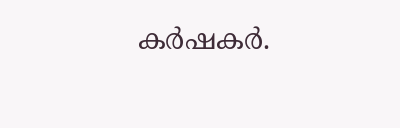കര്‍ഷകര്‍.